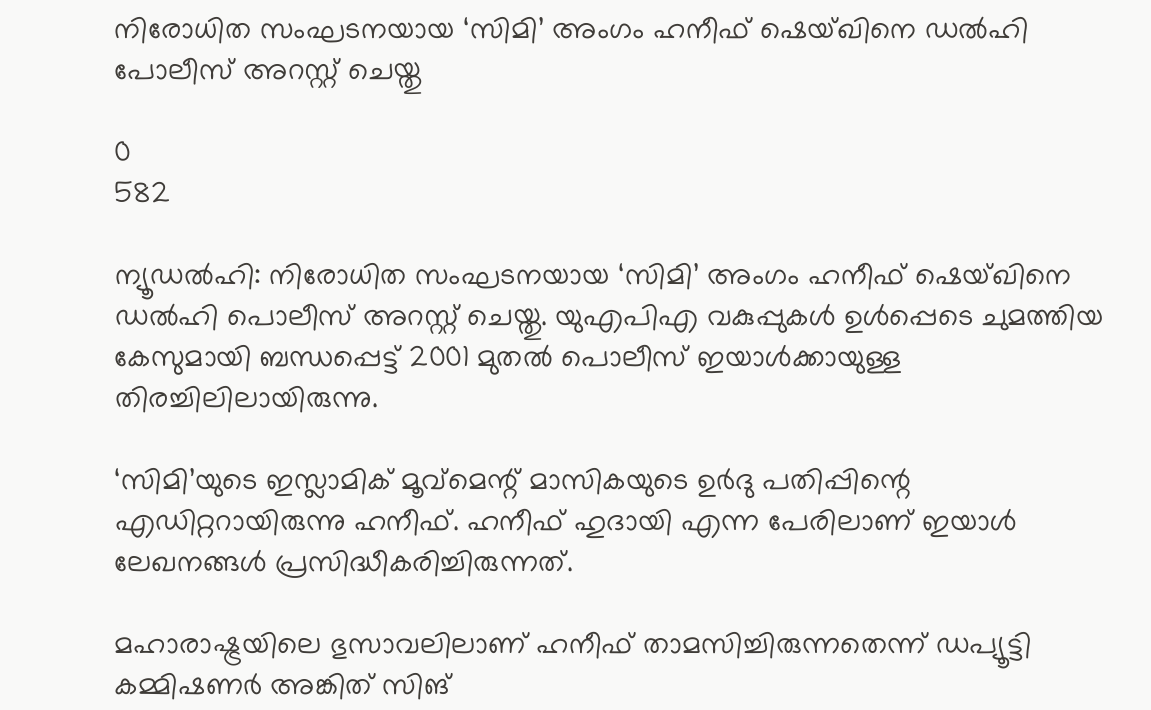നിരോധിത സംഘടനയായ ‘സിമി’ അംഗം ഹനീഫ് ഷെയ്ഖിനെ ഡൽഹി പോലീസ് അറസ്റ്റ് ചെയ്തു

0
582

ന്യൂഡൽഹി: നിരോധിത സംഘടനയായ ‘സിമി’ അംഗം ഹനീഫ് ഷെയ്ഖിനെ ഡൽഹി പൊലീസ് അറസ്റ്റ് ചെയ്തു. യുഎപിഎ വകുപ്പുകൾ ഉൾപ്പെടെ ചുമത്തിയ കേസുമായി ബന്ധപ്പെട്ട് 2001 മുതൽ പൊലീസ് ഇയാൾക്കായുള്ള തിരച്ചിലിലായിരുന്നു.

‘സിമി’യുടെ ഇസ്ലാമിക് മൂവ്മെന്റ് മാസികയുടെ ഉർദു പതിപ്പിന്റെ എഡിറ്ററായിരുന്നു ഹനീഫ്. ഹനീഫ് ഹുദായി എന്ന പേരിലാണ് ഇയാൾ ലേഖനങ്ങൾ പ്രസിദ്ധീകരിച്ചിരുന്നത്.

മഹാരാഷ്ട്രയിലെ ഭുസാവലിലാണ് ഹനീഫ് താമസിച്ചിരുന്നതെന്ന് ഡപ്യൂട്ടി കമ്മിഷണർ അങ്കിത് സിങ്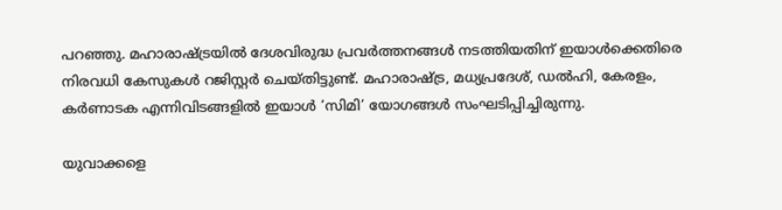പറഞ്ഞു. മഹാരാഷ്ട്രയിൽ ദേശവിരുദ്ധ പ്രവർത്തനങ്ങൾ നടത്തിയതിന് ഇയാൾക്കെതിരെ നിരവധി കേസുകൾ റജിസ്റ്റർ ചെയ്തിട്ടുണ്ട്. മഹാരാഷ്ട്ര, മധ്യപ്രദേശ്, ഡൽഹി, കേരളം, കർണാടക എന്നിവിടങ്ങളിൽ ഇയാൾ ‘സിമി’ യോഗങ്ങൾ സംഘടിപ്പിച്ചിരുന്നു.

യുവാക്കളെ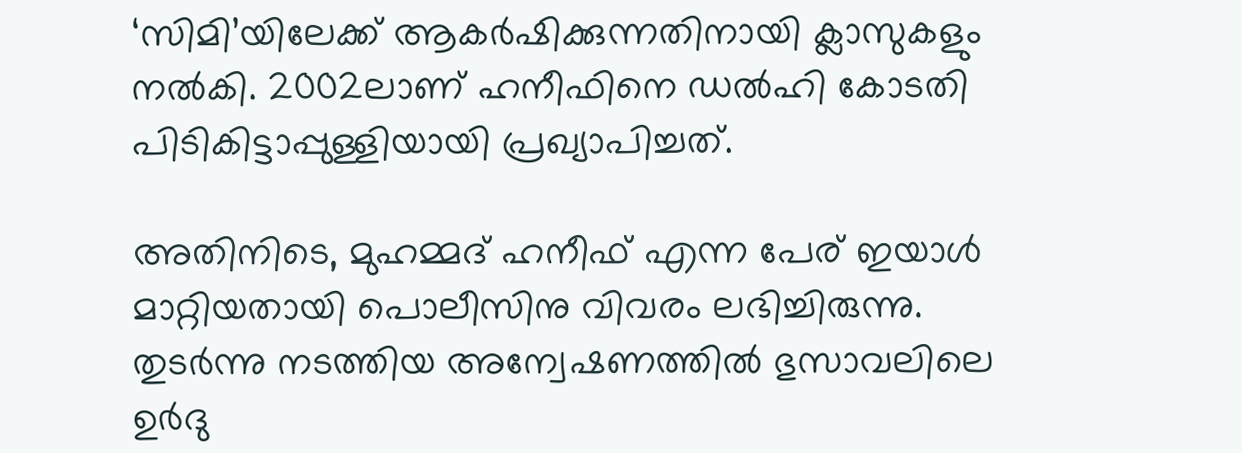‘സിമി’യിലേക്ക് ആകർഷിക്കുന്നതിനായി ക്ലാസുകളും നൽകി. 2002ലാണ് ഹനീഫിനെ ഡൽഹി കോടതി പിടികിട്ടാപ്പുള്ളിയായി പ്രഖ്യാപിച്ചത്.

അതിനിടെ, മുഹമ്മദ് ഹനീഫ് എന്ന പേര് ഇയാൾ മാറ്റിയതായി പൊലീസിനു വിവരം ലഭിച്ചിരുന്നു. തുടർന്നു നടത്തിയ അന്വേഷണത്തിൽ ഭുസാവലിലെ ഉർദു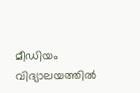മീഡിയം വിദ്യാലയത്തിൽ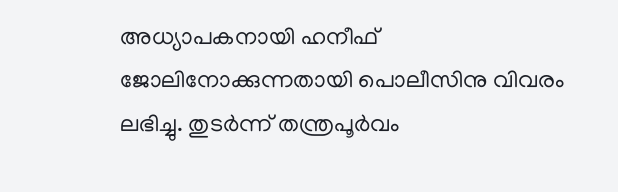അധ്യാപകനായി ഹനീഫ് ജോലിനോക്കുന്നതായി പൊലീസിനു വിവരം ലഭിച്ചു. തുടർന്ന് തന്ത്രപൂർവം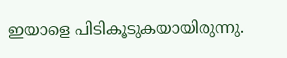ഇയാളെ പിടികൂടുകയായിരുന്നു.